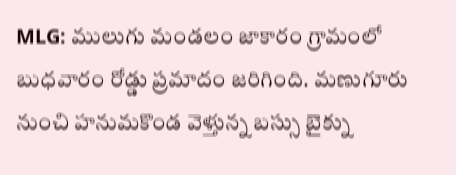MLG: ములుగు మండలం జాకారం గ్రామంలో బుధవారం రోడ్డు ప్రమాదం జరిగింది. మణుగూరు నుంచి హనుమకొండ వెళ్తున్న బస్సు బైక్ను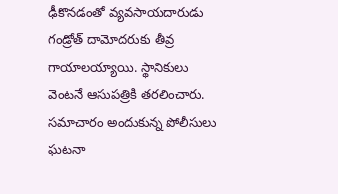ఢీకొనడంతో వ్యవసాయదారుడు గండ్రోత్ దామోదరుకు తీవ్ర గాయాలయ్యాయి. స్థానికులు వెంటనే ఆసుపత్రికి తరలించారు. సమాచారం అందుకున్న పోలీసులు ఘటనా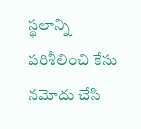స్థలాన్ని పరిశీలించి కేసు నమోదు చేసి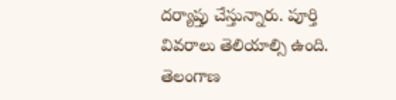దర్యాప్తు చేస్తున్నారు. పూర్తి వివరాలు తెలియాల్సి ఉంది.
తెలంగాణ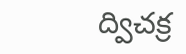ద్విచక్ర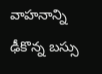వాహనాన్ని ఢీకొన్న బస్సు